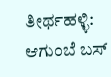ತೀರ್ಥಹಳ್ಳಿ: ಆಗುಂಬೆ ಬಸ್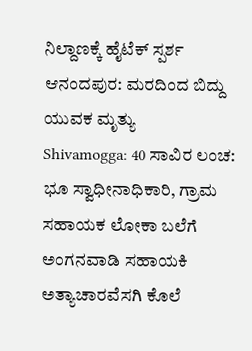ನಿಲ್ದಾಣಕ್ಕೆ ಹೈಟೆಕ್ ಸ್ಪರ್ಶ
ಆನಂದಪುರ: ಮರದಿಂದ ಬಿದ್ದು ಯುವಕ ಮೃತ್ಯು
Shivamogga: 40 ಸಾವಿರ ಲಂಚ: ಭೂ ಸ್ವಾಧೀನಾಧಿಕಾರಿ, ಗ್ರಾಮ ಸಹಾಯಕ ಲೋಕಾ ಬಲೆಗೆ
ಅಂಗನವಾಡಿ ಸಹಾಯಕಿ ಅತ್ಯಾಚಾರವೆಸಗಿ ಕೊಲೆ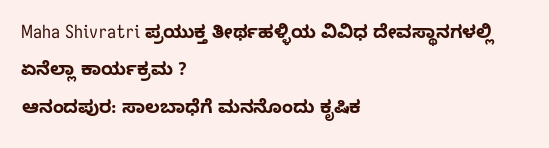Maha Shivratri ಪ್ರಯುಕ್ತ ತೀರ್ಥಹಳ್ಳಿಯ ವಿವಿಧ ದೇವಸ್ಥಾನಗಳಲ್ಲಿ ಏನೆಲ್ಲಾ ಕಾರ್ಯಕ್ರಮ ?
ಆನಂದಪುರ: ಸಾಲಬಾಧೆಗೆ ಮನನೊಂದು ಕೃಷಿಕ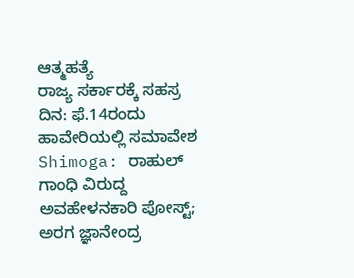ಆತ್ಮಹತ್ಯೆ
ರಾಜ್ಯ ಸರ್ಕಾರಕ್ಕೆ ಸಹಸ್ರ ದಿನ: ಫೆ.14ರಂದು ಹಾವೇರಿಯಲ್ಲಿ ಸಮಾವೇಶ
Shimoga: ರಾಹುಲ್ ಗಾಂಧಿ ವಿರುದ್ದ ಅವಹೇಳನಕಾರಿ ಪೋಸ್ಟ್; ಅರಗ ಜ್ಞಾನೇಂದ್ರ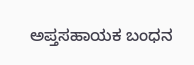ಅಪ್ತಸಹಾಯಕ ಬಂಧನ